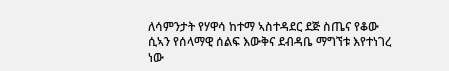ለሳምንታት የሃዋሳ ከተማ ኣስተዳደር ደጅ ስጤና የቆው ሲኣን የሰላማዊ ሰልፍ እውቅና ደብዳቤ ማግኘቱ እየተነገረ ነው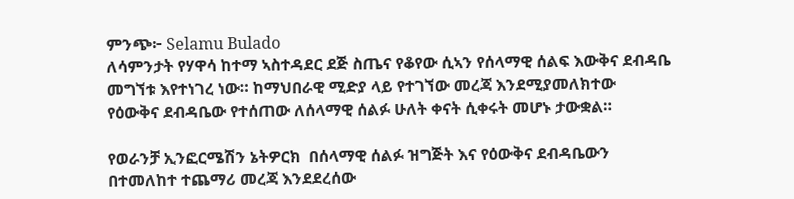ምንጭ፦ Selamu Bulado
ለሳምንታት የሃዋሳ ከተማ ኣስተዳደር ደጅ ስጤና የቆየው ሲኣን የሰላማዊ ሰልፍ እውቅና ደብዳቤ መግኘቱ እየተነገረ ነው። ከማህበራዊ ሚድያ ላይ የተገኘው መረጃ እንደሚያመለክተው የዕውቅና ደብዳቤው የተሰጠው ለሰላማዊ ሰልፉ ሁለት ቀናት ሲቀሩት መሆኑ ታውቋል።

የወራንቻ ኢንፎርሜሽን ኔትዎርክ  በሰላማዊ ሰልፉ ዝግጅት እና የዕውቅና ደብዳቤውን በተመለከተ ተጨማሪ መረጃ እንደደረሰው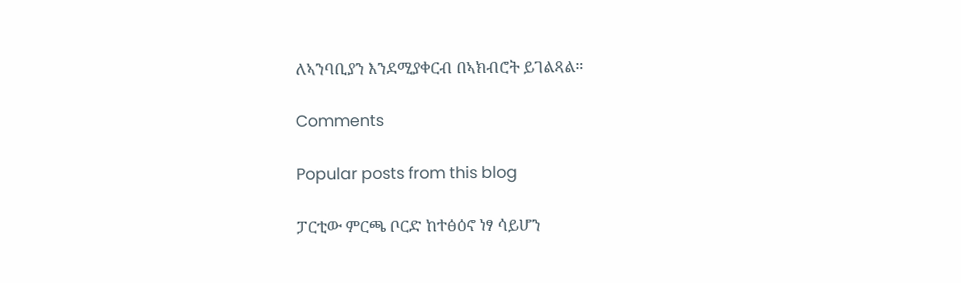ለኣንባቢያን እንደሚያቀርብ በኣክብሮት ይገልጻል።

Comments

Popular posts from this blog

ፓርቲው ምርጫ ቦርድ ከተፅዕኖ ነፃ ሳይሆን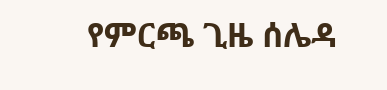የምርጫ ጊዜ ሰሌዳ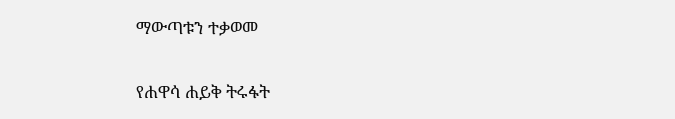ማውጣቱን ተቃወመ

የሐዋሳ ሐይቅ ትሩፋት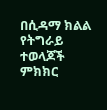በሲዳማ ክልል የትግራይ ተወላጆች ምክክር